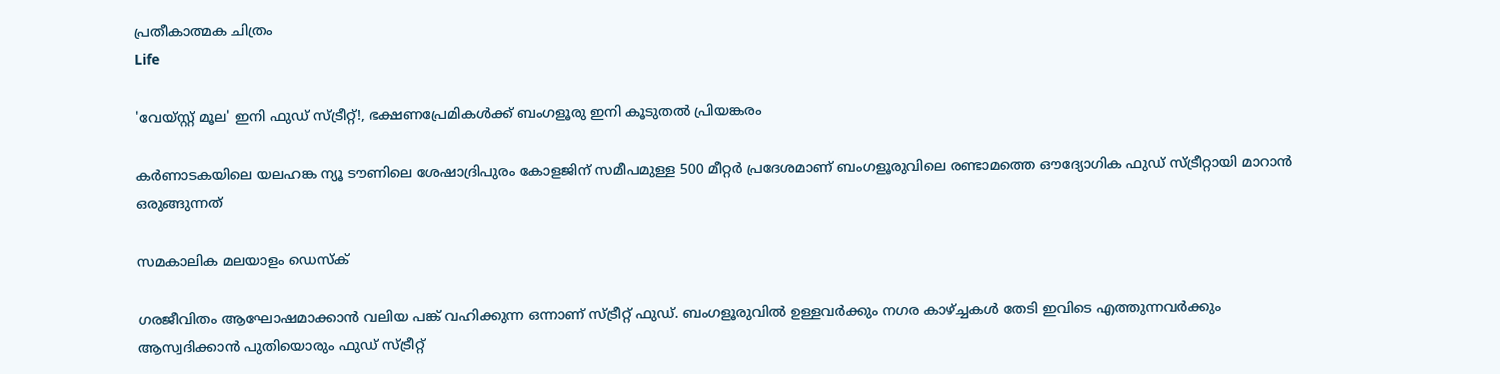പ്രതീകാത്മക ചിത്രം
Life

'വേയ്സ്റ്റ് മൂല' ഇനി ഫുഡ് സ്ട്രീറ്റ്!, ഭക്ഷണപ്രേമികൾക്ക് ബംഗളൂരു ഇനി കൂടുതൽ പ്രിയങ്കരം

കർണാടകയിലെ യലഹങ്ക ന്യൂ ടൗണിലെ ശേഷാദ്രിപുരം കോളജിന് സമീപമുള്ള 500 മീറ്റർ പ്രദേശമാണ് ബംഗളൂരുവിലെ രണ്ടാമത്തെ ഔദ്യോഗിക ഫുഡ് സ്ട്രീറ്റായി മാറാൻ ഒരുങ്ങുന്നത്

സമകാലിക മലയാളം ഡെസ്ക്

ഗരജീവിതം ആഘോഷമാക്കാൻ വലിയ പങ്ക് വഹിക്കുന്ന ഒന്നാണ് സ്ട്രീറ്റ് ഫുഡ്. ബംഗളൂരുവിൽ ഉള്ളവർക്കും നഗര കാഴ്ച്ചകൾ തേടി ഇവിടെ എത്തുന്നവർക്കും ആസ്വദിക്കാൻ പുതിയൊരും ഫുഡ് സ്ട്രീറ്റ്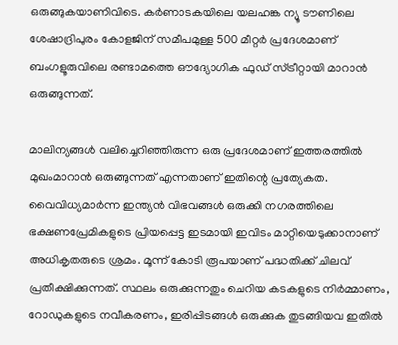ഒരുങ്ങുകയാണിവിടെ. കർണാടകയിലെ യലഹങ്ക ന്യൂ ടൗണിലെ ശേഷാദ്രിപുരം കോളജിന് സമീപമുള്ള 500 മീറ്റർ പ്രദേശമാണ് ബംഗളൂരുവിലെ രണ്ടാമത്തെ ഔദ്യോഗിക ഫുഡ് സ്ട്രീറ്റായി മാറാൻ ഒരുങ്ങുന്നത്.

മാലിന്യങ്ങൾ വലിച്ചെറിഞ്ഞിരുന്ന ഒരു പ്രദേശമാണ് ഇത്തരത്തിൽ മുഖംമാറാൻ ഒരുങ്ങുന്നത് എന്നതാണ് ഇതിന്റെ പ്രത്യേകത. വൈവിധ്യമാർന്ന ഇന്ത്യൻ വിഭവങ്ങൾ ഒരുക്കി നഗരത്തിലെ ഭക്ഷണപ്രേമികളുടെ പ്രിയപ്പെട്ട ഇടമായി ഇവിടം മാറ്റിയെടുക്കാനാണ് അധികൃതരുടെ ശ്രമം. മൂന്ന് കോടി രൂപയാണ് പദ്ധതിക്ക് ചിലവ് പ്രതീക്ഷിക്കുന്നത്. സ്ഥലം ഒരുക്കുന്നതും ചെറിയ കടകളുടെ നിർമ്മാണം, റോഡുകളുടെ നവീകരണം, ഇരിപ്പിടങ്ങൾ ഒരുക്കുക തുടങ്ങിയവ ഇതിൽ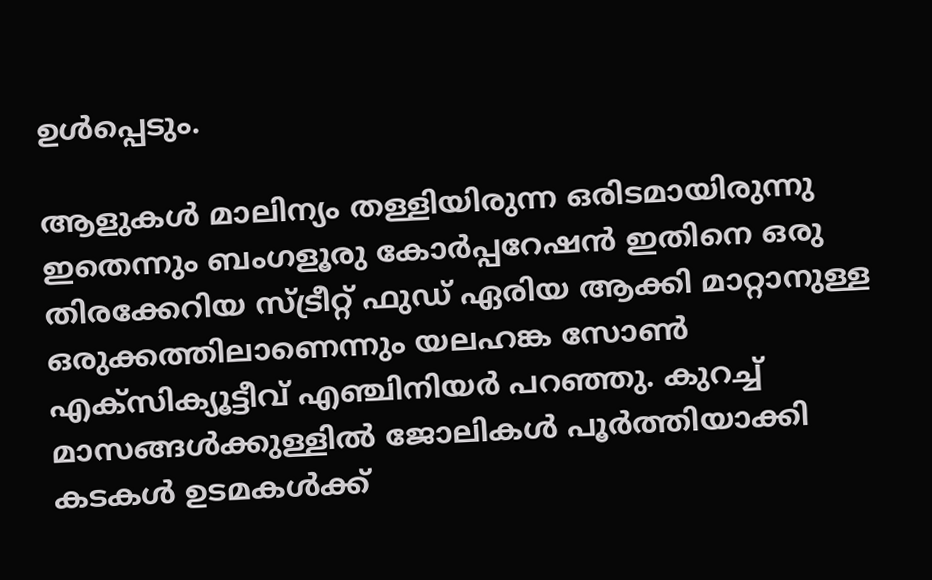ഉൾപ്പെടും.

ആളുകൾ മാലിന്യം തള്ളിയിരുന്ന ഒരിടമായിരുന്നു ഇതെന്നും ബംഗളൂരു കോർപ്പറേഷൻ ഇതിനെ ഒരു തിരക്കേറിയ സ്ട്രീറ്റ് ഫുഡ് ഏരിയ ആക്കി മാറ്റാനുള്ള ഒരുക്കത്തിലാണെന്നും യലഹങ്ക സോൺ എക്‌സിക്യൂട്ടീവ് എഞ്ചിനിയർ പറഞ്ഞു. കുറച്ച് മാസങ്ങൾക്കുള്ളിൽ ജോലികൾ പൂർത്തിയാക്കി കടകൾ ഉടമകൾക്ക്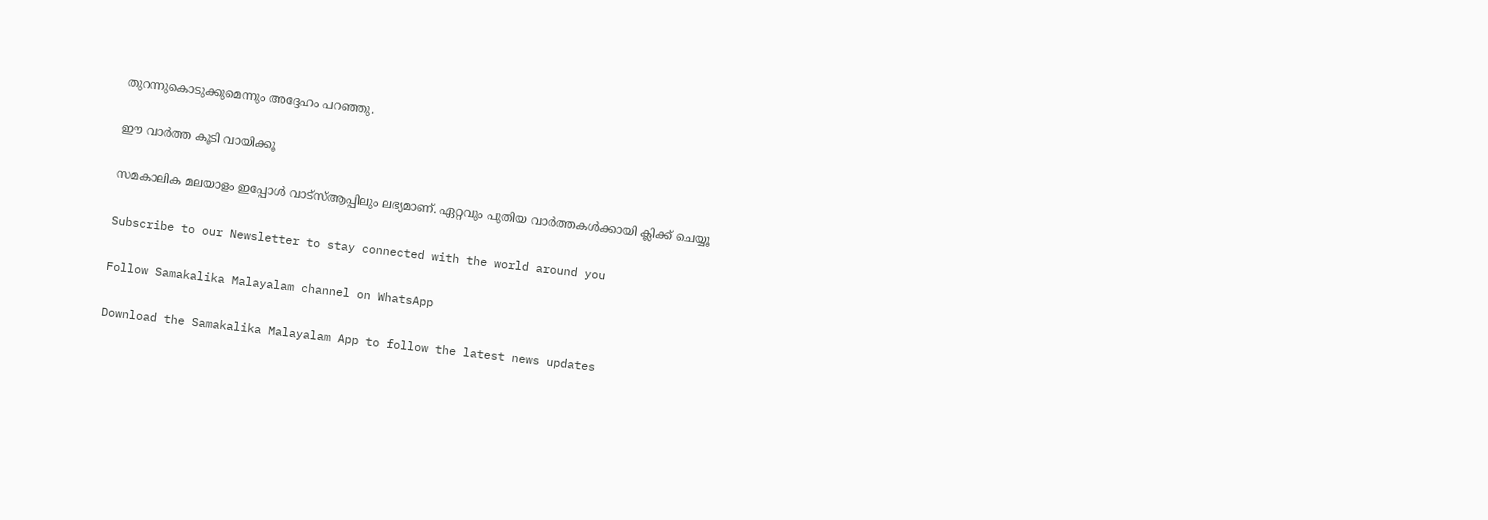തുറന്നുകൊടുക്കുമെന്നും അദ്ദേഹം പറഞ്ഞു.

ഈ വാര്‍ത്ത കൂടി വായിക്കൂ

സമകാലിക മലയാളം ഇപ്പോള്‍ വാട്‌സ്ആപ്പിലും ലഭ്യമാണ്. ഏറ്റവും പുതിയ വാര്‍ത്തകള്‍ക്കായി ക്ലിക്ക് ചെയ്യൂ

Subscribe to our Newsletter to stay connected with the world around you

Follow Samakalika Malayalam channel on WhatsApp

Download the Samakalika Malayalam App to follow the latest news updates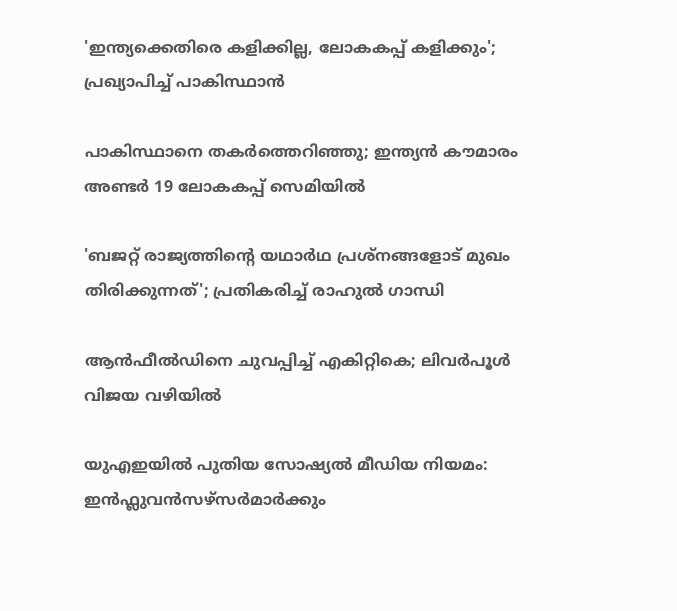'ഇന്ത്യക്കെതിരെ കളിക്കില്ല, ലോകകപ്പ് കളിക്കും'; പ്രഖ്യാപിച്ച് പാകിസ്ഥാന്‍

പാകിസ്ഥാനെ തകര്‍ത്തെറിഞ്ഞു; ഇന്ത്യന്‍ കൗമാരം അണ്ടര്‍ 19 ലോകകപ്പ് സെമിയില്‍

'ബജറ്റ് രാജ്യത്തിന്റെ യഥാര്‍ഥ പ്രശ്‌നങ്ങളോട് മുഖം തിരിക്കുന്നത്'; പ്രതികരിച്ച് രാഹുല്‍ ഗാന്ധി

ആൻഫീൽഡിനെ ചുവപ്പിച്ച് എകിറ്റികെ; ലിവർപൂൾ വിജയ വഴിയിൽ

യുഎഇയിൽ പുതിയ സോഷ്യൽ മീഡിയ നിയമം: ഇൻഫ്ലുവൻസഴ്സർമാർക്കും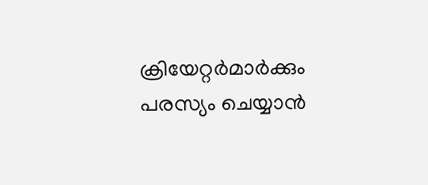ക്രിയേറ്റർമാർക്കും പരസ്യം ചെയ്യാൻ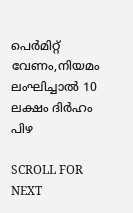പെർമിറ്റ് വേണം,നിയമം ലംഘിച്ചാൽ 10 ലക്ഷം ദിർഹം പിഴ

SCROLL FOR NEXT